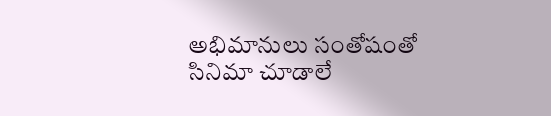అభిమానులు సంతోషంతో సినిమా చూడాలే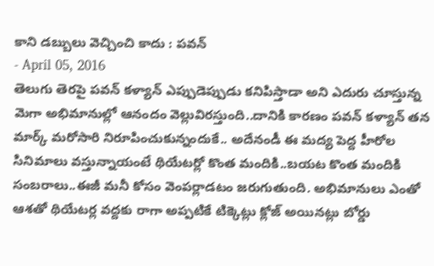కాని డబ్బులు వెచ్చించి కాదు : పవన్
- April 05, 2016
తెలుగు తెరపై పవన్ కళ్యాన్ ఎప్పుడెప్పుడు కనిపిస్తాడా అని ఎదురు చూస్తున్న మెగా అభిమానుల్లో ఆనందం వెల్లువిరస్తుంది..దానికి కారణం పవన్ కళ్యాన్ తన మార్క్ మరోసారి నిరూపించుకున్నందుకే.. అదేనండీ ఈ మద్య పెద్ద హీరోల సినిమాలు వస్తున్నాయంటే థియేటర్లో కొంత మందికి..బయట కొంత మందికి సంబరాలు..ఈజీ మనీ కోసం వెంపర్లాడటం జరుగుతుంది. అభిమానులు ఎంతో ఆశతో థియేటర్ల వద్దకు రాగా అప్పటికే టిక్కెట్లు క్లోజ్ అయినట్లు బోర్డు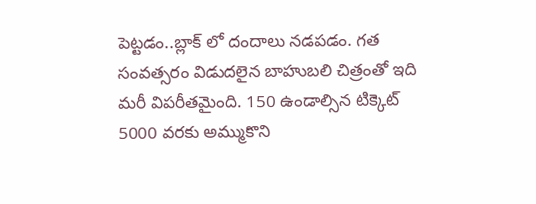పెట్టడం..బ్లాక్ లో దందాలు నడపడం. గత సంవత్సరం విడుదలైన బాహుబలి చిత్రంతో ఇది మరీ విపరీతమైంది. 150 ఉండాల్సిన టిక్కెట్ 5000 వరకు అమ్ముకొని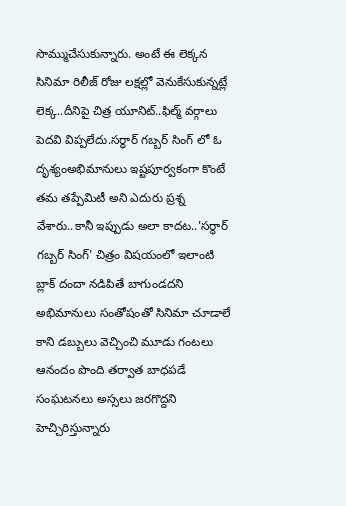సొమ్ముచేసుకున్నారు. అంటే ఈ లెక్కన సినిమా రిలీజ్ రోజు లక్షల్లో వెనుకేసుకున్నట్లే లెక్క..దీనిపై చిత్ర యూనిట్..ఫిల్మ్ వర్గాలు పెదవి విప్పలేదు.సర్ధార్ గబ్బర్ సింగ్ లో ఓ దృశ్యంఅభిమానులు ఇష్టపూర్వకంగా కొంటే తమ తప్పేమిటీ అని ఎదురు ప్రశ్న వేశారు..కానీ ఇప్పుడు అలా కాదట..'సర్ధార్ గబ్బర్ సింగ్' చిత్రం విషయంలో ఇలాంటి బ్లాక్ దందా నడిపితే బాగుండదని అభిమానులు సంతోషంతో సినిమా చూడాలే కాని డబ్బులు వెచ్చించి మూడు గంటలు ఆనందం పొంది తర్వాత బాధపడే సంఘటనలు అస్సలు జరగొద్దని హెచ్చిరిస్తున్నారు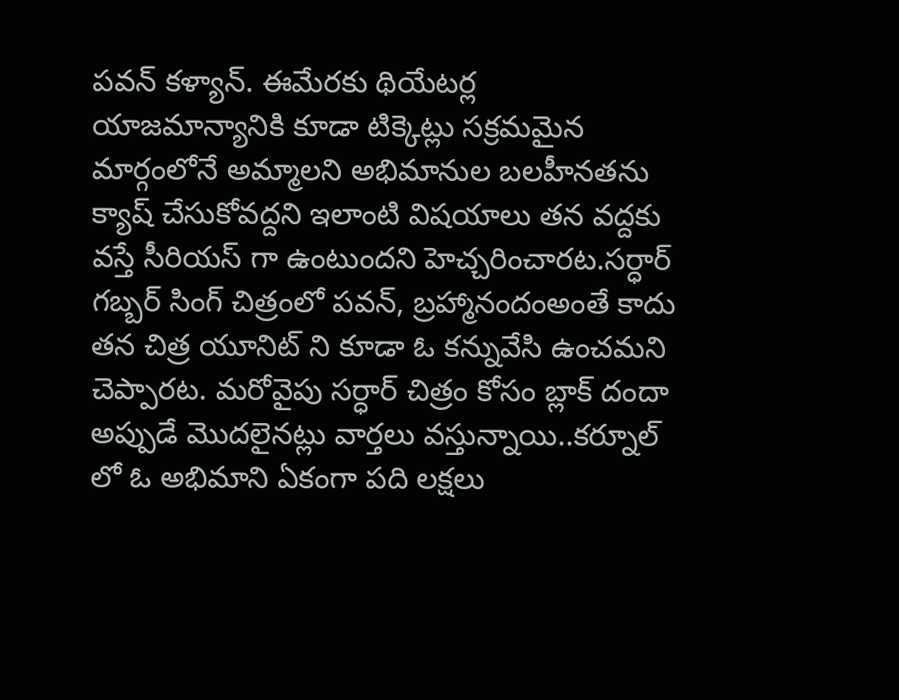పవన్ కళ్యాన్. ఈమేరకు థియేటర్ల యాజమాన్యానికి కూడా టిక్కెట్లు సక్రమమైన మార్గంలోనే అమ్మాలని అభిమానుల బలహీనతను క్యాష్ చేసుకోవద్దని ఇలాంటి విషయాలు తన వద్దకు వస్తే సీరియస్ గా ఉంటుందని హెచ్చరించారట.సర్ధార్ గబ్బర్ సింగ్ చిత్రంలో పవన్, బ్రహ్మానందంఅంతే కాదు తన చిత్ర యూనిట్ ని కూడా ఓ కన్నువేసి ఉంచమని చెప్పారట. మరోవైపు సర్ధార్ చిత్రం కోసం బ్లాక్ దందా అప్పుడే మొదలైనట్లు వార్తలు వస్తున్నాయి..కర్నూల్ లో ఓ అభిమాని ఏకంగా పది లక్షలు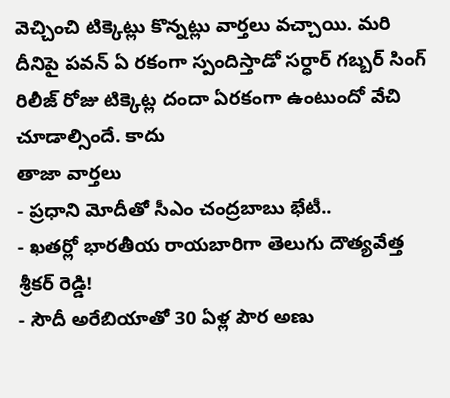వెచ్చించి టిక్కెట్లు కొన్నట్లు వార్తలు వచ్చాయి. మరి దీనిపై పవన్ ఏ రకంగా స్పందిస్తాడో సర్ధార్ గబ్బర్ సింగ్ రిలీజ్ రోజు టిక్కెట్ల దందా ఏరకంగా ఉంటుందో వేచి చూడాల్సిందే. కాదు
తాజా వార్తలు
- ప్రధాని మోదీతో సీఎం చంద్రబాబు భేటీ..
- ఖతర్లో భారతీయ రాయబారిగా తెలుగు దౌత్యవేత్త శ్రీకర్ రెడ్డి!
- సౌదీ అరేబియాతో 30 ఏళ్ల పౌర అణు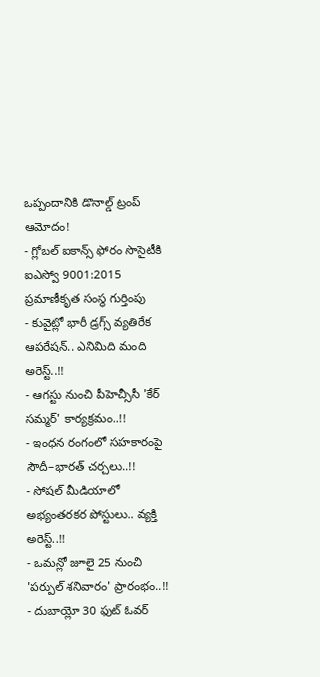ఒప్పందానికి డొనాల్డ్ ట్రంప్ ఆమోదం!
- గ్లోబల్ ఐకాన్స్ ఫోరం సొసైటీకి ఐఎస్వో 9001:2015 ప్రమాణీకృత సంస్థ గుర్తింపు
- కువైట్లో భారీ డ్రగ్స్ వ్యతిరేక ఆపరేషన్.. ఎనిమిది మంది అరెస్ట్..!!
- ఆగస్టు నుంచి పీహెచ్సీసీ 'కేర్ సమ్మర్' కార్యక్రమం..!!
- ఇంధన రంగంలో సహకారంపై సౌదీ–భారత్ చర్చలు..!!
- సోషల్ మీడియాలో అభ్యంతరకర పోస్టులు.. వ్యక్తి అరెస్ట్..!!
- ఒమన్లో జూలై 25 నుంచి 'పర్పుల్ శనివారం' ప్రారంభం..!!
- దుబాయ్లో 30 ఫుట్ ఓవర్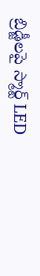బ్రిడ్జీలపై స్మార్ట్ LED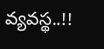వ్యవస్థ..!!